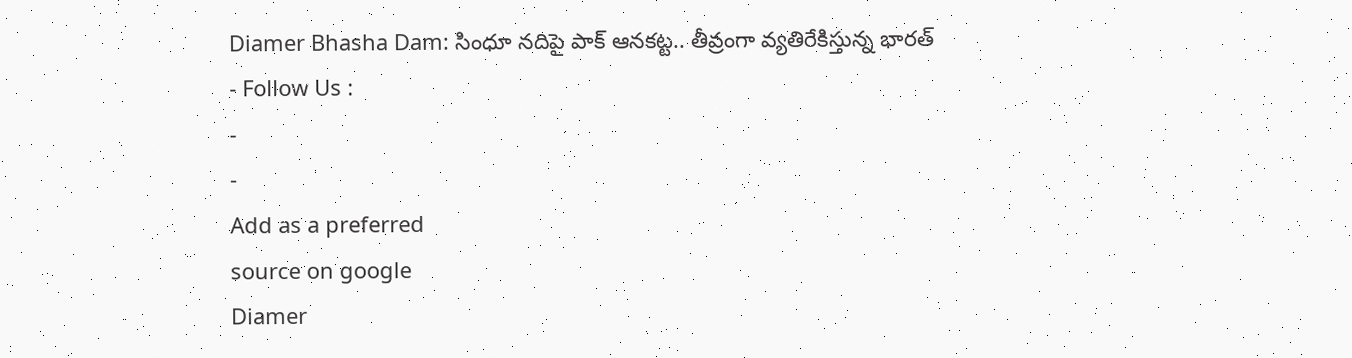Diamer Bhasha Dam: సింధూ నదిపై పాక్ ఆనకట్ట.. తీవ్రంగా వ్యతిరేకిస్తున్న భారత్
- Follow Us :
-
-
Add as a preferred
source on google
Diamer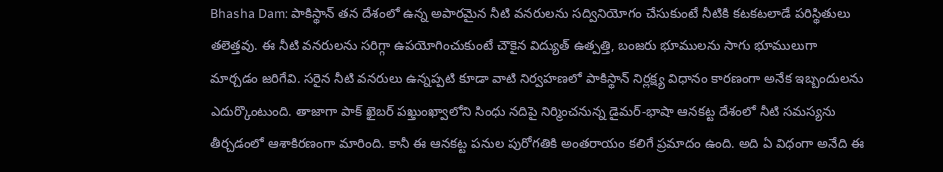Bhasha Dam: పాకిస్థాన్ తన దేశంలో ఉన్న అపారమైన నీటి వనరులను సద్వినియోగం చేసుకుంటే నీటికి కటకటలాడే పరిస్థితులు తలెత్తవు. ఈ నీటి వనరులను సరిగ్గా ఉపయోగించుకుంటే చౌకైన విద్యుత్ ఉత్పత్తి, బంజరు భూములను సాగు భూములుగా మార్చడం జరిగేవి. సరైన నీటి వనరులు ఉన్నప్పటి కూడా వాటి నిర్వహణలో పాకిస్థాన్ నిర్లక్ష్య విధానం కారణంగా అనేక ఇబ్బందులను ఎదుర్కొంటుంది. తాజాగా పాక్ ఖైబర్ పఖ్తుంఖ్వాలోని సింధు నదిపై నిర్మించనున్న డైమర్-భాషా ఆనకట్ట దేశంలో నీటి సమస్యను తీర్చడంలో ఆశాకిరణంగా మారింది. కానీ ఈ ఆనకట్ట పనుల పురోగతికి అంతరాయం కలిగే ప్రమాదం ఉంది. అది ఏ విధంగా అనేది ఈ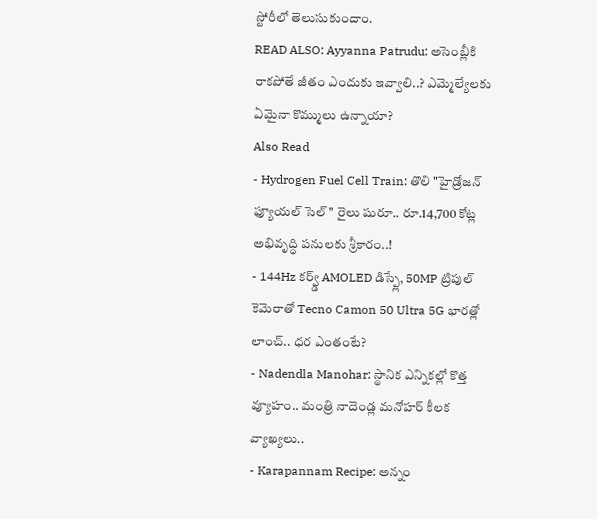స్టోరీలో తెలుసుకుందాం.
READ ALSO: Ayyanna Patrudu: అసెంబ్లీకి రాకపోతే జీతం ఎందుకు ఇవ్వాలి..? ఎమ్మెల్యేలకు ఏమైనా కొమ్ములు ఉన్నాయా?
Also Read
- Hydrogen Fuel Cell Train: తొలి "హైడ్రోజన్ ఫ్యూయల్ సెల్" రైలు షురూ.. రూ.14,700 కోట్ల అభివృద్ధి పనులకు శ్రీకారం..!
- 144Hz కర్వ్డ్ AMOLED డిస్ప్లే, 50MP ట్రిపుల్ కెమెరాతో Tecno Camon 50 Ultra 5G భారత్లో లాంచ్.. ధర ఎంతంటే?
- Nadendla Manohar: స్థానిక ఎన్నికల్లో కొత్త వ్యూహం.. మంత్రి నాదెండ్ల మనోహర్ కీలక వ్యాఖ్యలు..
- Karapannam Recipe: అన్నం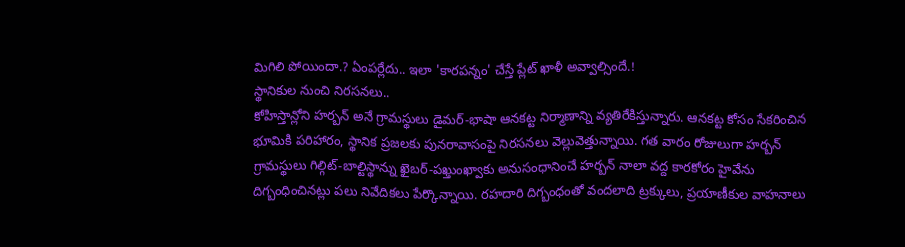మిగిలి పోయిందా.? ఏంపర్లేదు.. ఇలా 'కారపన్నం' చేస్తే ప్లేట్ ఖాళీ అవ్వాల్సిందే.!
స్థానికుల నుంచి నిరసనలు..
కోహిస్తాన్లోని హర్బన్ అనే గ్రామస్థులు డైమర్-భాషా ఆనకట్ట నిర్మాణాన్ని వ్యతిరేకిస్తున్నారు. ఆనకట్ట కోసం సేకరించిన భూమికి పరిహారం, స్థానిక ప్రజలకు పునరావాసంపై నిరసనలు వెల్లువెత్తున్నాయి. గత వారం రోజులుగా హర్బన్ గ్రామస్థులు గిల్గిట్-బాల్టిస్థాన్ను ఖైబర్-పఖ్తుంఖ్వాకు అనుసంధానించే హర్బన్ నాలా వద్ద కారకోరం హైవేను దిగ్బంధించినట్లు పలు నివేదికలు పేర్కొన్నాయి. రహదారి దిగ్బంధంతో వందలాది ట్రక్కులు, ప్రయాణీకుల వాహనాలు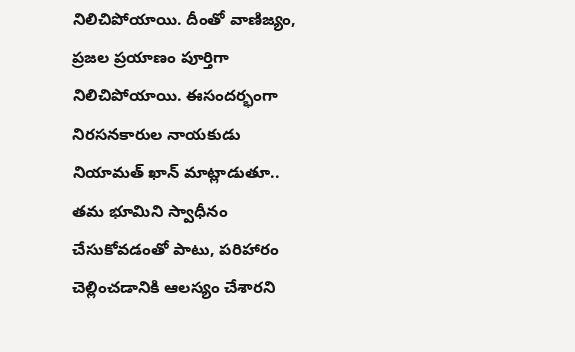నిలిచిపోయాయి. దీంతో వాణిజ్యం, ప్రజల ప్రయాణం పూర్తిగా నిలిచిపోయాయి. ఈసందర్భంగా నిరసనకారుల నాయకుడు నియామత్ ఖాన్ మాట్లాడుతూ.. తమ భూమిని స్వాధీనం చేసుకోవడంతో పాటు, పరిహారం చెల్లించడానికి ఆలస్యం చేశారని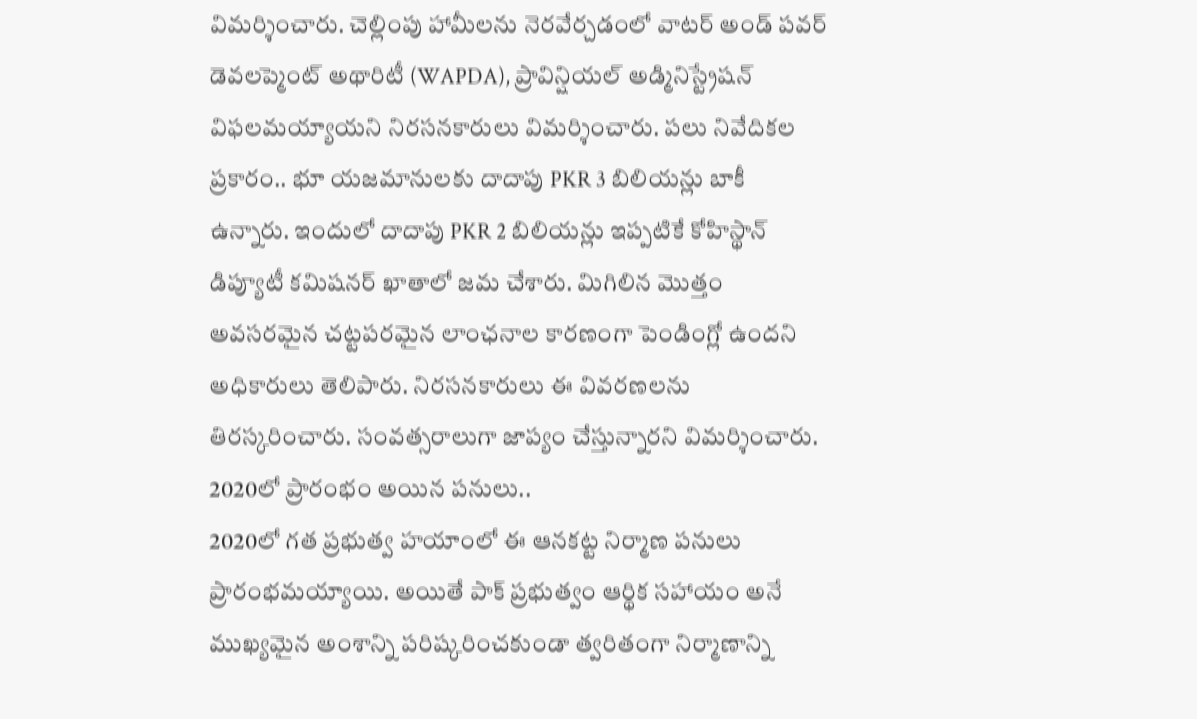విమర్శించారు. చెల్లింపు హామీలను నెరవేర్చడంలో వాటర్ అండ్ పవర్ డెవలప్మెంట్ అథారిటీ (WAPDA), ప్రావిన్షియల్ అడ్మినిస్ట్రేషన్ విఫలమయ్యాయని నిరసనకారులు విమర్శించారు. పలు నివేదికల ప్రకారం.. భూ యజమానులకు దాదాపు PKR 3 బిలియన్లు బాకీ ఉన్నారు. ఇందులో దాదాపు PKR 2 బిలియన్లు ఇప్పటికే కోహిస్థాన్ డిప్యూటీ కమిషనర్ ఖాతాలో జమ చేశారు. మిగిలిన మొత్తం అవసరమైన చట్టపరమైన లాంఛనాల కారణంగా పెండింగ్లో ఉందని అధికారులు తెలిపారు. నిరసనకారులు ఈ వివరణలను తిరస్కరించారు. సంవత్సరాలుగా జాప్యం చేస్తున్నారని విమర్శించారు.
2020లో ప్రారంభం అయిన పనులు..
2020లో గత ప్రభుత్వ హయాంలో ఈ ఆనకట్ట నిర్మాణ పనులు ప్రారంభమయ్యాయి. అయితే పాక్ ప్రభుత్వం ఆర్థిక సహాయం అనే ముఖ్యమైన అంశాన్ని పరిష్కరించకుండా త్వరితంగా నిర్మాణాన్ని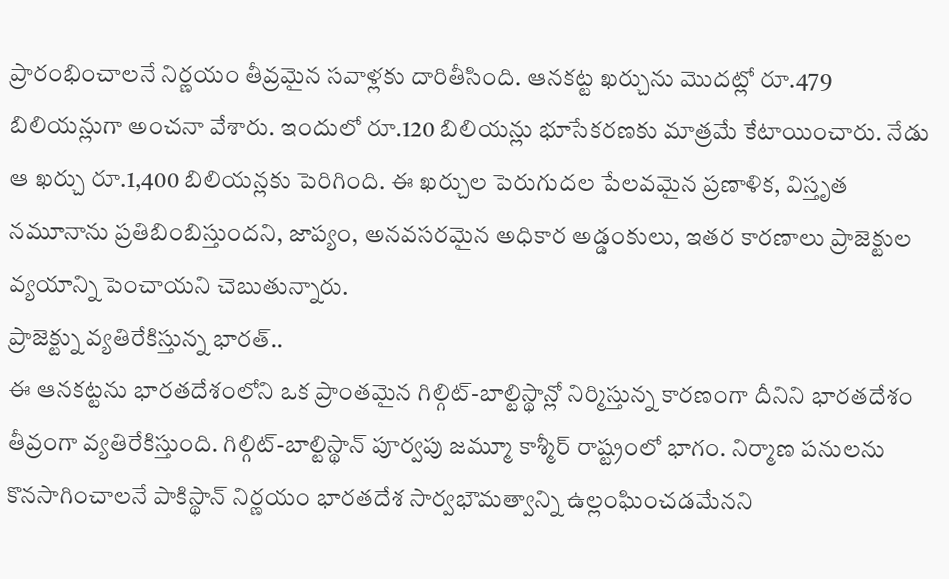ప్రారంభించాలనే నిర్ణయం తీవ్రమైన సవాళ్లకు దారితీసింది. ఆనకట్ట ఖర్చును మొదట్లో రూ.479 బిలియన్లుగా అంచనా వేశారు. ఇందులో రూ.120 బిలియన్లు భూసేకరణకు మాత్రమే కేటాయించారు. నేడు ఆ ఖర్చు రూ.1,400 బిలియన్లకు పెరిగింది. ఈ ఖర్చుల పెరుగుదల పేలవమైన ప్రణాళిక, విస్తృత నమూనాను ప్రతిబింబిస్తుందని, జాప్యం, అనవసరమైన అధికార అడ్డంకులు, ఇతర కారణాలు ప్రాజెక్టుల వ్యయాన్ని పెంచాయని చెబుతున్నారు.
ప్రాజెక్ట్ను వ్యతిరేకిస్తున్న భారత్..
ఈ ఆనకట్టను భారతదేశంలోని ఒక ప్రాంతమైన గిల్గిట్-బాల్టిస్థాన్లో నిర్మిస్తున్న కారణంగా దీనిని భారతదేశం తీవ్రంగా వ్యతిరేకిస్తుంది. గిల్గిట్-బాల్టిస్థాన్ పూర్వపు జమ్మూ కాశ్మీర్ రాష్ట్రంలో భాగం. నిర్మాణ పనులను కొనసాగించాలనే పాకిస్థాన్ నిర్ణయం భారతదేశ సార్వభౌమత్వాన్ని ఉల్లంఘించడమేనని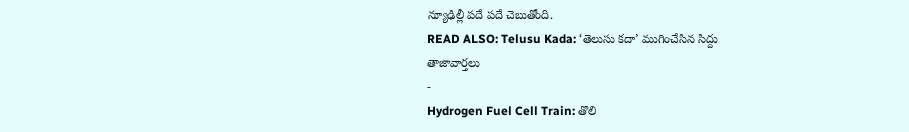న్యూఢిల్లీ పదే పదే చెబుతోంది.
READ ALSO: Telusu Kada: ‘తెలుసు కదా’ ముగించేసిన సిద్దు
తాజావార్తలు
-
Hydrogen Fuel Cell Train: తొలి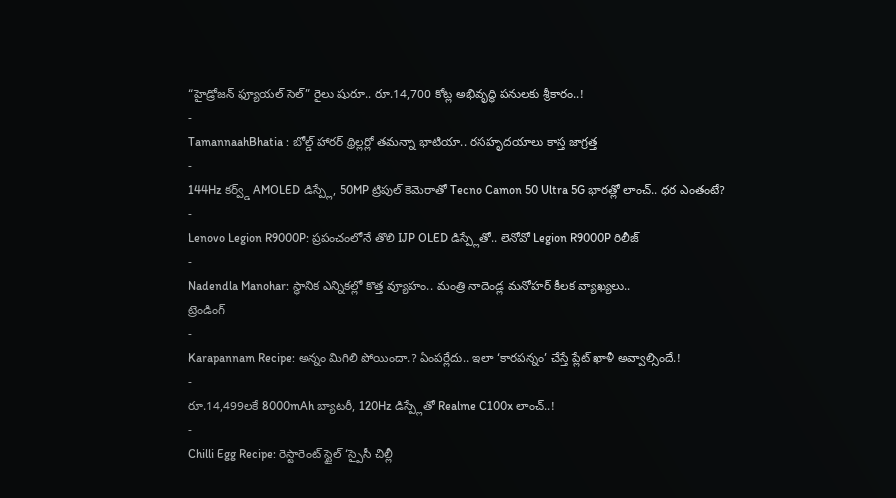“హైడ్రోజన్ ఫ్యూయల్ సెల్” రైలు షురూ.. రూ.14,700 కోట్ల అభివృద్ధి పనులకు శ్రీకారం..!
-
TamannaahBhatia : బోల్డ్ హారర్ థ్రిల్లర్లో తమన్నా భాటియా.. రసహృదయాలు కాస్త జాగ్రత్త
-
144Hz కర్వ్డ్ AMOLED డిస్ప్లే, 50MP ట్రిపుల్ కెమెరాతో Tecno Camon 50 Ultra 5G భారత్లో లాంచ్.. ధర ఎంతంటే?
-
Lenovo Legion R9000P: ప్రపంచంలోనే తొలి IJP OLED డిస్ప్లేతో.. లెనోవో Legion R9000P రిలీజ్
-
Nadendla Manohar: స్థానిక ఎన్నికల్లో కొత్త వ్యూహం.. మంత్రి నాదెండ్ల మనోహర్ కీలక వ్యాఖ్యలు..
ట్రెండింగ్
-
Karapannam Recipe: అన్నం మిగిలి పోయిందా.? ఏంపర్లేదు.. ఇలా ‘కారపన్నం’ చేస్తే ప్లేట్ ఖాళీ అవ్వాల్సిందే.!
-
రూ.14,499లకే 8000mAh బ్యాటరీ, 120Hz డిస్ప్లేతో Realme C100x లాంచ్..!
-
Chilli Egg Recipe: రెస్టారెంట్ స్టైల్ ‘స్పైసీ చిల్లీ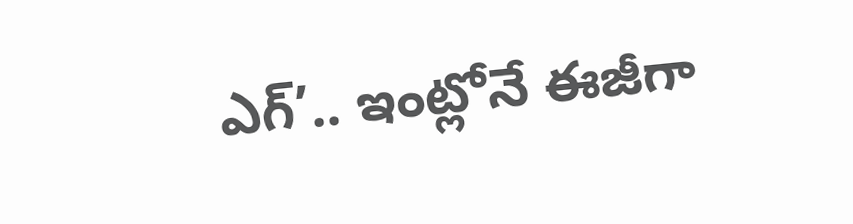ఎగ్’.. ఇంట్లోనే ఈజీగా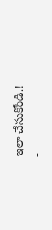ఇలా చేసుకోండి.!
-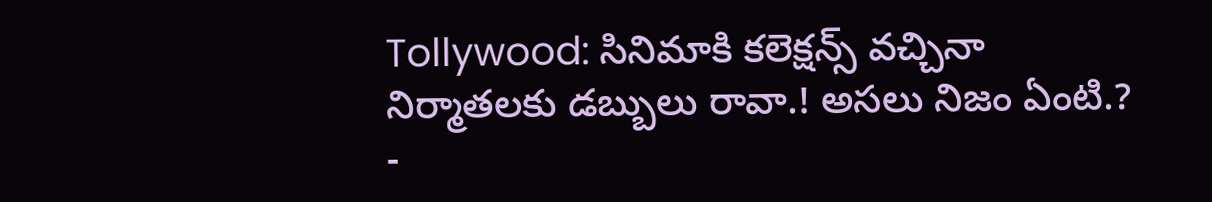Tollywood: సినిమాకి కలెక్షన్స్ వచ్చినా నిర్మాతలకు డబ్బులు రావా.! అసలు నిజం ఏంటి.?
-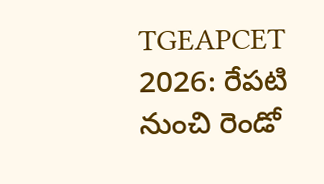TGEAPCET 2026: రేపటి నుంచి రెండో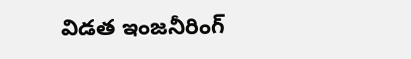విడత ఇంజనీరింగ్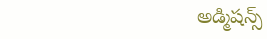అడ్మిషన్స్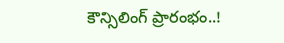కౌన్సిలింగ్ ప్రారంభం..!